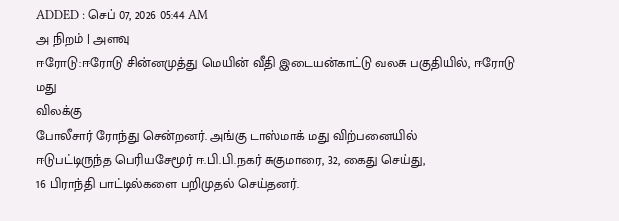ADDED : செப் 07, 2026 05:44 AM
அ நிறம் | அளவு
ஈரோடு:ஈரோடு சின்னமுத்து மெயின் வீதி இடையன்காட்டு வலசு பகுதியில், ஈரோடு மது
விலக்கு
போலீசார் ரோந்து சென்றனர். அங்கு டாஸ்மாக் மது விற்பனையில்
ஈடுபட்டிருந்த பெரியசேமூர் ஈ.பி.பி.நகர் சுகுமாரை, 32, கைது செய்து,
16 பிராந்தி பாட்டில்களை பறிமுதல் செய்தனர்.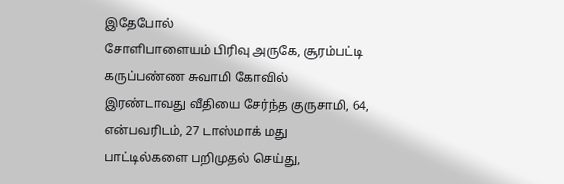இதேபோல்
சோளிபாளையம் பிரிவு அருகே, சூரம்பட்டி கருப்பண்ண சுவாமி கோவில்
இரண்டாவது வீதியை சேர்ந்த குருசாமி, 64, என்பவரிடம், 27 டாஸ்மாக் மது
பாட்டில்களை பறிமுதல் செய்து,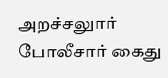அறச்சலுார் போலீசார் கைது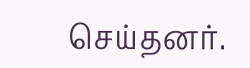செய்தனர்.